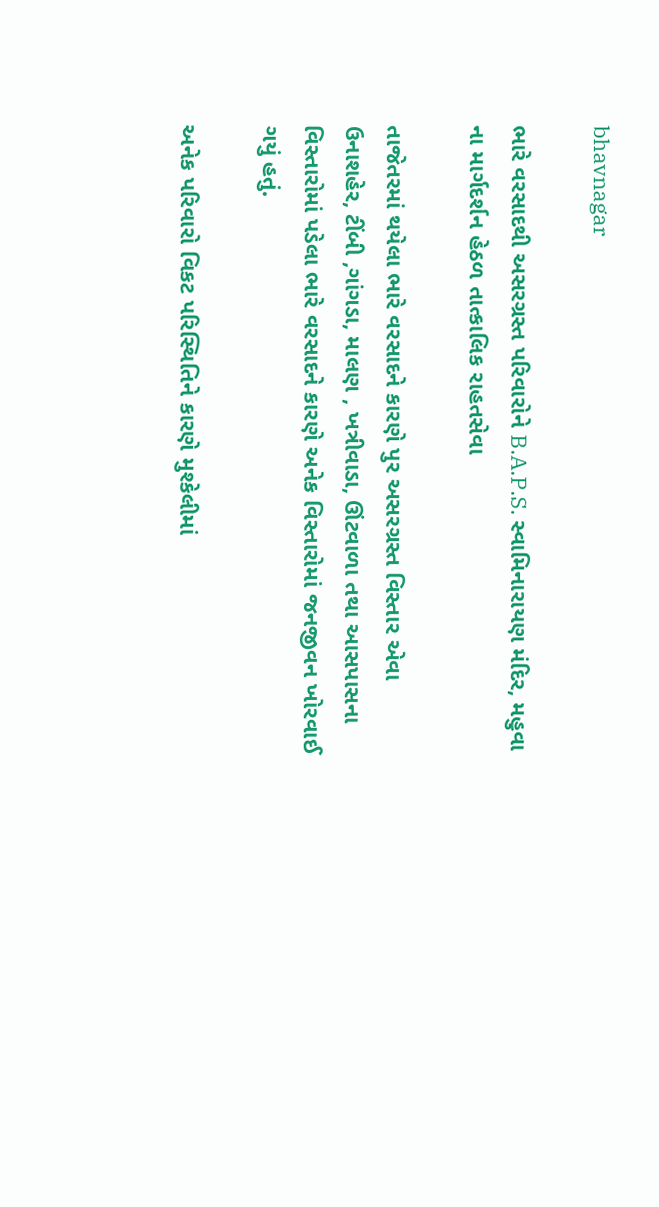bhavnagar

ભારે વરસાદથી અસરગ્રસ્ત પરિવારોને B.A.P.S. સ્વામિનારાયણ મંદિર, મહુવા ના માર્ગદર્શન હેઠળ તાત્કાલિક રાહતસેવા

તાજેતરમાં થયેલા ભારે વરસાદને કારણે પુર અસરગ્રસ્ત વિસ્તાર એવા ઉનાશહેર, ટીંબી ,ગાંગડા, માલણ , ખત્રીવાડા, ઊંટવાળા તથા આસપાસના વિસ્તારોમાં પડેલા ભારે વરસાદને કારણે અનેક વિસ્તારોમાં જનજીવન ખોરવાઈ ગયું હતું.

અનેક પરિવારો વિકટ પરિસ્થિતિને કારણે મુશ્કેલીમાં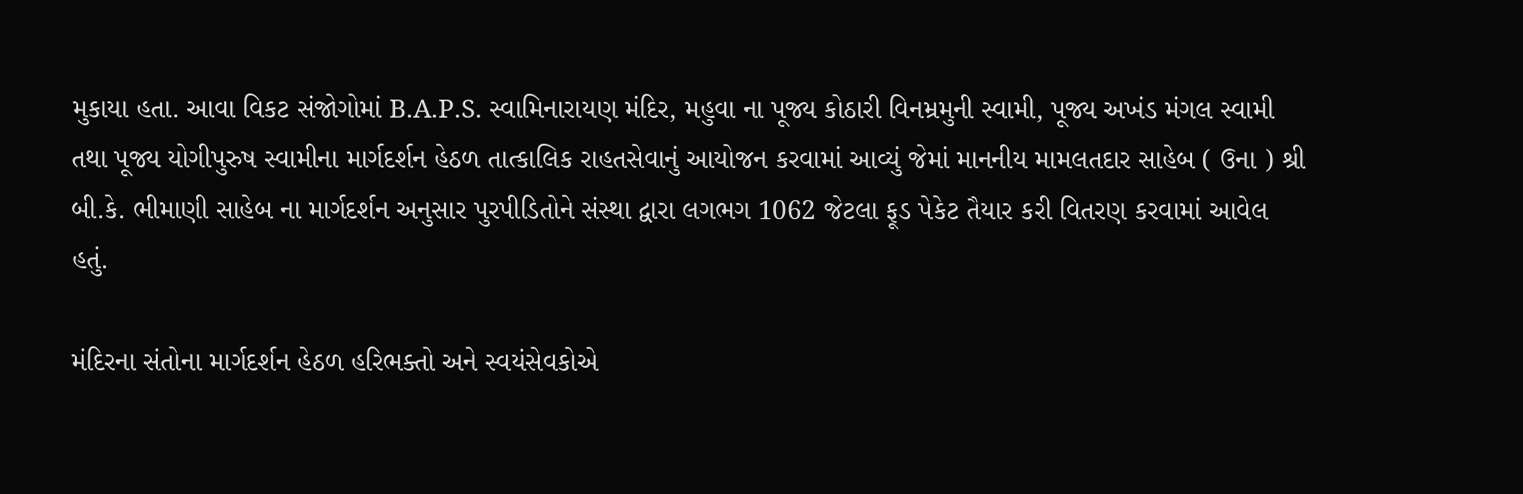મુકાયા હતા. આવા વિકટ સંજોગોમાં B.A.P.S. સ્વામિનારાયણ મંદિર, મહુવા ના પૂજ્ય કોઠારી વિનમ્રમુની સ્વામી, પૂજ્ય અખંડ મંગલ સ્વામી તથા પૂજ્ય યોગીપુરુષ સ્વામીના માર્ગદર્શન હેઠળ તાત્કાલિક રાહતસેવાનું આયોજન કરવામાં આવ્યું જેમાં માનનીય મામલતદાર સાહેબ ( ઉના ) શ્રી બી.કે. ભીમાણી સાહેબ ના માર્ગદર્શન અનુસાર પુરપીડિતોને સંસ્થા દ્વારા લગભગ 1062 જેટલા ફૂડ પેકેટ તૈયાર કરી વિતરણ કરવામાં આવેલ હતું.

મંદિરના સંતોના માર્ગદર્શન હેઠળ હરિભક્તો અને સ્વયંસેવકોએ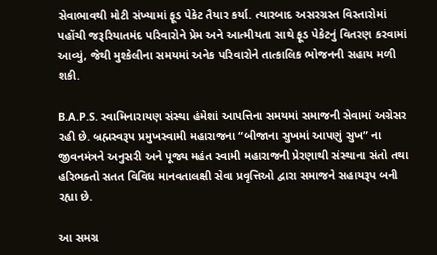સેવાભાવથી મોટી સંખ્યામાં ફૂડ પેકેટ તૈયાર કર્યા. ત્યારબાદ અસરગ્રસ્ત વિસ્તારોમાં પહોંચી જરૂરિયાતમંદ પરિવારોને પ્રેમ અને આત્મીયતા સાથે ફૂડ પેકેટનું વિતરણ કરવામાં આવ્યું, જેથી મુશ્કેલીના સમયમાં અનેક પરિવારોને તાત્કાલિક ભોજનની સહાય મળી શકી.

B.A.P.S. સ્વામિનારાયણ સંસ્થા હંમેશાં આપત્તિના સમયમાં સમાજની સેવામાં અગ્રેસર રહી છે. બ્રહ્મસ્વરૂપ પ્રમુખસ્વામી મહારાજના “બીજાના સુખમાં આપણું સુખ” ના જીવનમંત્રને અનુસરી અને પૂજ્ય મહંત સ્વામી મહારાજની પ્રેરણાથી સંસ્થાના સંતો તથા હરિભક્તો સતત વિવિધ માનવતાલક્ષી સેવા પ્રવૃત્તિઓ દ્વારા સમાજને સહાયરૂપ બની રહ્યા છે.

આ સમગ્ર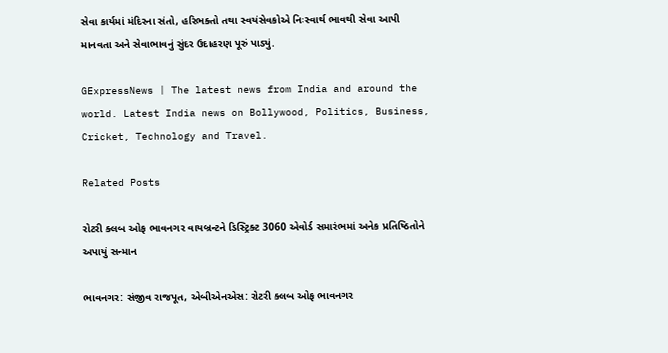સેવા કાર્યમાં મંદિરના સંતો, હરિભક્તો તથા સ્વયંસેવકોએ નિઃસ્વાર્થ ભાવથી સેવા આપી માનવતા અને સેવાભાવનું સુંદર ઉદાહરણ પૂરું પાડ્યું.

GExpressNews | The latest news from India and around the world. Latest India news on Bollywood, Politics, Business, Cricket, Technology and Travel.

Related Posts

રોટરી ક્લબ ઓફ ભાવનગર વાયબ્રન્ટને ડિસ્ટ્રિક્ટ 3060 એવોર્ડ સમારંભમાં અનેક પ્રતિષ્ઠિતોને અપાયું સન્માન

ભાવનગર: સંજીવ રાજપૂત, એબીએનએસ: રોટરી ક્લબ ઓફ ભાવનગર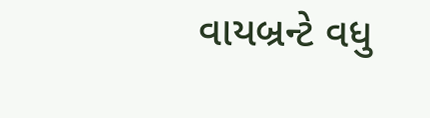વાયબ્રન્ટે વધુ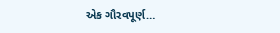એક ગૌરવપૂર્ણ…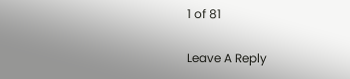1 of 81

Leave A Reply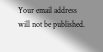Your email address will not be published.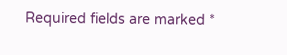Required fields are marked *